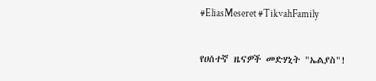#EliasMeseret #TikvahFamily

የሀሰተኛ ዜናዎች መድሃኒት "ኤልያስ"!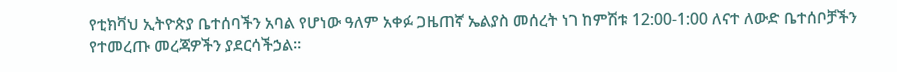የቲክቫህ ኢትዮጵያ ቤተሰባችን አባል የሆነው ዓለም አቀፉ ጋዜጠኛ ኤልያስ መሰረት ነገ ከምሽቱ 12:00-1:00 ለናተ ለውድ ቤተሰቦቻችን የተመረጡ መረጃዎችን ያደርሳችኃል።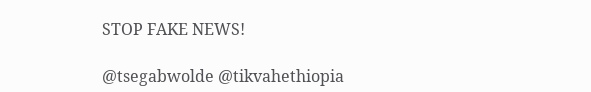STOP FAKE NEWS!

@tsegabwolde @tikvahethiopia